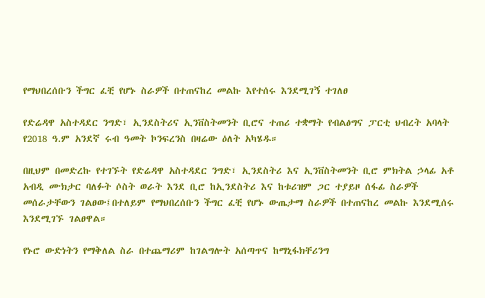የማህበረሰቡን ችግር ፈቺ የሆኑ ስራዎች በተጠናከረ መልኩ እየተሰሩ እንደሚገኝ ተገለፀ

የድሬዳዋ አስተዳደር ንግድ፣ ኢንደስትሪና ኢንቨስትመንት ቢሮና ተጠሪ ተቋማት የብልፅግና ፓርቲ ህብረት አባላት የ2018 ዓ.ም አንደኛ ሩብ ዓመት ኮንፍረንስ በዛሬው ዕለት አካሄዱ።

በዚህም በመድረኩ የተገኙት የድሬዳዋ አስተዳደር ንግድ፣ ኢንደስትሪ እና ኢንቨስትመንት ቢሮ ምክትል ኃላፊ አቶ አብዲ ሙክታር ባለፉት ሶስት ወራት እንደ ቢሮ ከኢንደስትሪ እና ከቱሪዝም ጋር ተያይዞ ሰፋፊ ስራዎች መሰራታቸውን ገልፀው፤በተለይም የማህበረሰቡን ችግር ፈቺ የሆኑ ውጤታማ ስራዎች በተጠናከረ መልኩ እንደሚሰሩ እንደሚገኙ ገልፀዋል።

የኑሮ ውድነትን የማቅለል ስራ በተጨማሪም ከገልግሎት አሰጣጥና ከማኒፋክቸሪንግ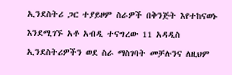ኢንደስትሪ ጋር ተያይዞም ስራዎች በቅንጅት እየተከናወኑ እንደሚገኙ አቶ አብዲ ተናግረው 11 አዳዲስ ኢንደስትሪዎችን ወደ ስራ ማስገባት መቻሉንና ለዚህም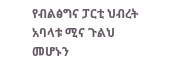የብልፅግና ፓርቲ ህብረት አባላቱ ሚና ጉልህ መሆኑን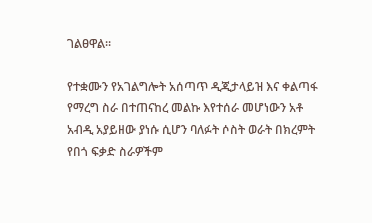ገልፀዋል።

የተቋሙን የአገልግሎት አሰጣጥ ዲጂታላይዝ እና ቀልጣፋ የማረግ ስራ በተጠናከረ መልኩ እየተሰራ መሆነውን አቶ አብዲ አያይዘው ያነሱ ሲሆን ባለፉት ሶስት ወራት በክረምት የበጎ ፍቃድ ስራዎችም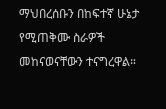ማህበረሰቡን በከፍተኛ ሁኔታ የሚጠቅሙ ስራዎች መከናወናቸውን ተናግረዋል።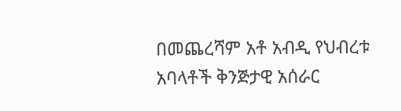በመጨረሻም አቶ አብዲ የህብረቱ አባላቶች ቅንጅታዊ አሰራር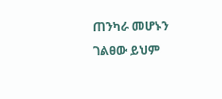ጠንካራ መሆኑን ገልፀው ይህም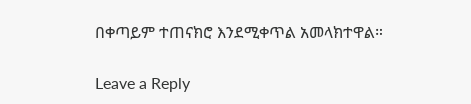በቀጣይም ተጠናክሮ እንደሚቀጥል አመላክተዋል።

Leave a Reply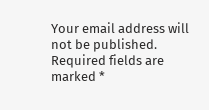Your email address will not be published. Required fields are marked *